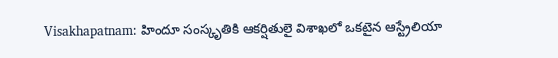Visakhapatnam: హిందూ సంస్కృతికి ఆకర్షితులై విశాఖలో ఒకటైన ఆస్ట్రేలియా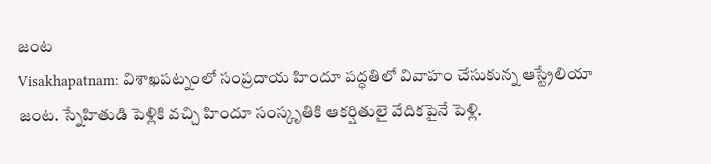జంట
Visakhapatnam: విశాఖపట్నంలో సంప్రదాయ హిందూ పద్ధతిలో వివాహం చేసుకున్న ఆస్ట్రేలియా జంట. స్నేహితుడి పెళ్లికి వచ్చి హిందూ సంస్కృతికి ఆకర్షితులై వేదికపైనే పెళ్లి.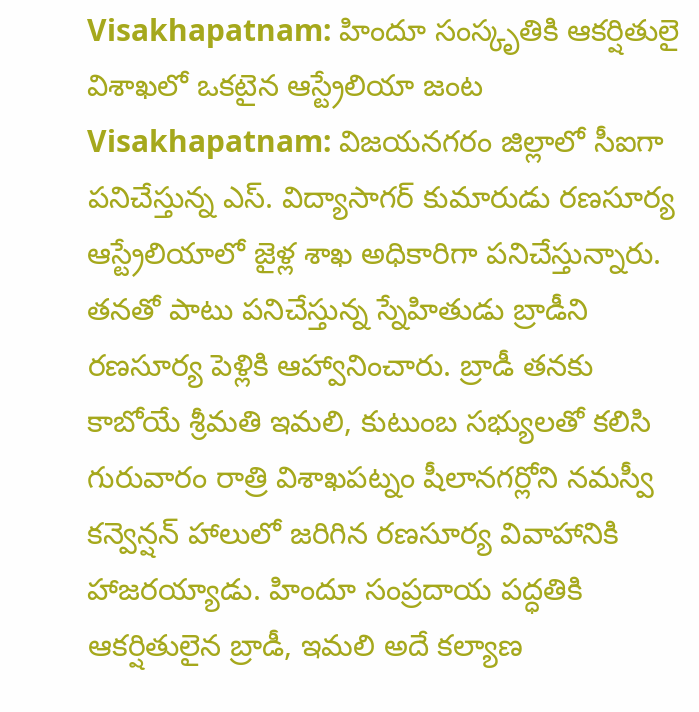Visakhapatnam: హిందూ సంస్కృతికి ఆకర్షితులై విశాఖలో ఒకటైన ఆస్ట్రేలియా జంట
Visakhapatnam: విజయనగరం జిల్లాలో సీఐగా పనిచేస్తున్న ఎస్. విద్యాసాగర్ కుమారుడు రణసూర్య ఆస్ట్రేలియాలో జైళ్ల శాఖ అధికారిగా పనిచేస్తున్నారు. తనతో పాటు పనిచేస్తున్న స్నేహితుడు బ్రాడీని రణసూర్య పెళ్లికి ఆహ్వానించారు. బ్రాడీ తనకు కాబోయే శ్రీమతి ఇమలి, కుటుంబ సభ్యులతో కలిసి గురువారం రాత్రి విశాఖపట్నం షీలానగర్లోని నమస్వీ కన్వెన్షన్ హాలులో జరిగిన రణసూర్య వివాహానికి హాజరయ్యాడు. హిందూ సంప్రదాయ పద్ధతికి ఆకర్షితులైన బ్రాడీ, ఇమలి అదే కల్యాణ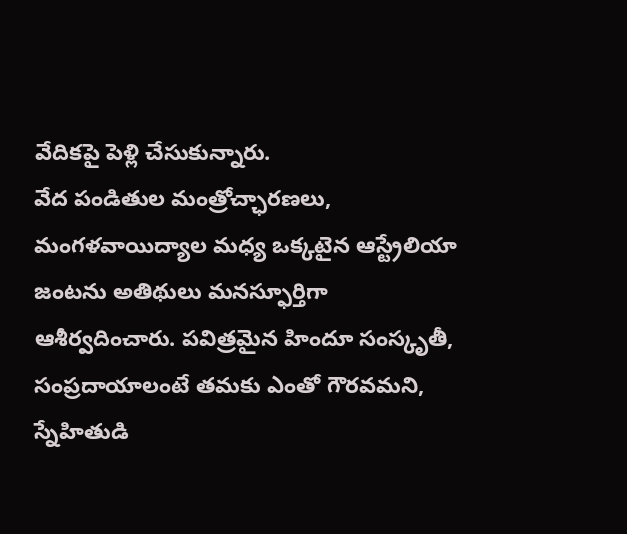వేదికపై పెళ్లి చేసుకున్నారు.
వేద పండితుల మంత్రోచ్ఛారణలు, మంగళవాయిద్యాల మధ్య ఒక్కటైన ఆస్ట్రేలియా జంటను అతిథులు మనస్ఫూర్తిగా ఆశీర్వదించారు. పవిత్రమైన హిందూ సంస్కృతీ, సంప్రదాయాలంటే తమకు ఎంతో గౌరవమని, స్నేహితుడి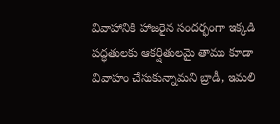వివాహానికి హాజరైన సందర్భంగా ఇక్కడి పద్ధతులకు ఆకర్షితులమై తాము కూడా వివాహం చేసుకున్నామని బ్రాడీ, ఇమలి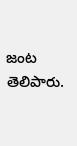జంట తెలిపారు.